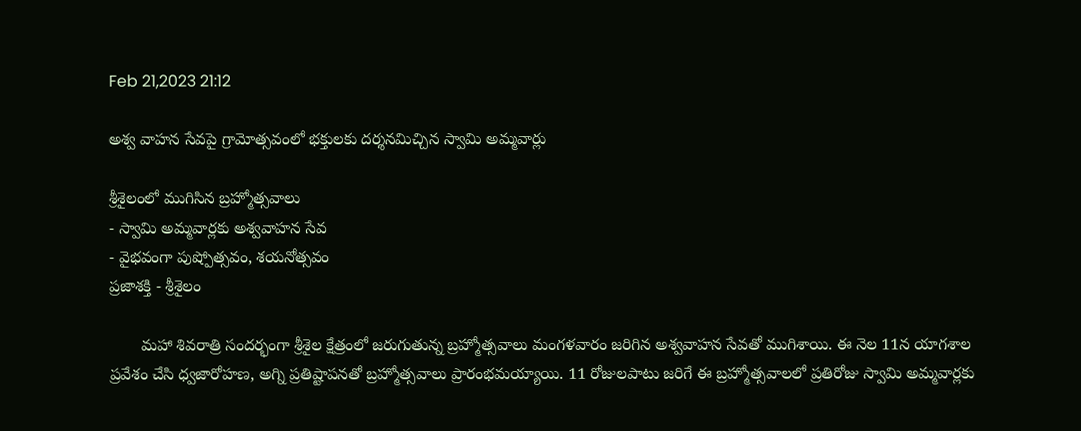Feb 21,2023 21:12

అశ్వ వాహన సేవపై గ్రామోత్సవంలో భక్తులకు దర్శనమిచ్చిన స్వామి అమ్మవార్లు

శ్రీశైలంలో ముగిసిన బ్రహ్మోత్సవాలు
- స్వామి అమ్మవార్లకు అశ్వవాహన సేవ
- వైభవంగా పుష్పోత్సవం, శయనోత్సవం
ప్రజాశక్తి - శ్రీశైలం

       మహా శివరాత్రి సందర్భంగా శ్రీశైల క్షేత్రంలో జరుగుతున్న బ్రహ్మోత్సవాలు మంగళవారం జరిగిన అశ్వవాహన సేవతో ముగిశాయి. ఈ నెల 11న యాగశాల ప్రవేశం చేసి ధ్వజారోహణ, అగ్ని ప్రతిష్టాపనతో బ్రహ్మోత్సవాలు ప్రారంభమయ్యాయి. 11 రోజులపాటు జరిగే ఈ బ్రహ్మోత్సవాలలో ప్రతిరోజు స్వామి అమ్మవార్లకు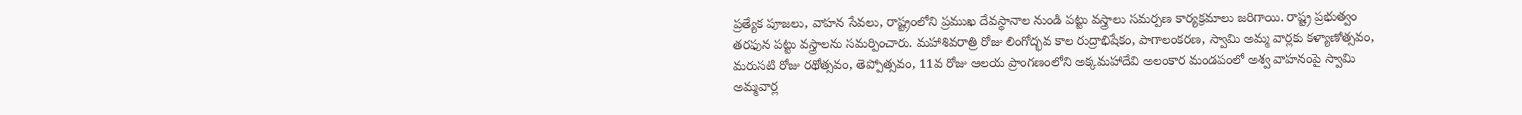ప్రత్యేక పూజలు, వాహన సేవలు, రాష్ట్రంలోని ప్రముఖ దేవస్థానాల నుండి పట్టు వస్త్రాలు సమర్పణ కార్యక్రమాలు జరిగాయి. రాష్ట్ర ప్రభుత్వం తరఫున పట్టు వస్త్రాలను సమర్పించారు. మహాశివరాత్రి రోజు లింగోద్భవ కాల రుద్రాభిషేకం, పాగాలంకరణ, స్వామి అమ్మ వార్లకు కళ్యాణోత్సవం, మరుసటి రోజు రథోత్సవం, తెప్పోత్సవం, 11వ రోజు ఆలయ ప్రాంగణంలోని అక్కమహాదేవి అలంకార మండపంలో అశ్వ వాహనంపై స్వామి అమ్మవార్ల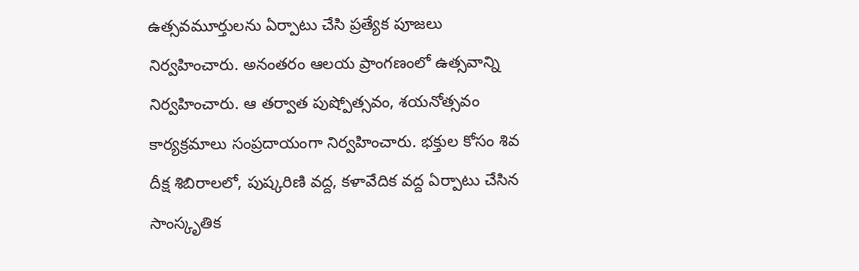ఉత్సవమూర్తులను ఏర్పాటు చేసి ప్రత్యేక పూజలు నిర్వహించారు. అనంతరం ఆలయ ప్రాంగణంలో ఉత్సవాన్ని నిర్వహించారు. ఆ తర్వాత పుష్పోత్సవం, శయనోత్సవం కార్యక్రమాలు సంప్రదాయంగా నిర్వహించారు. భక్తుల కోసం శివ దీక్ష శిబిరాలలో, పుష్కరిణి వద్ద, కళావేదిక వద్ద ఏర్పాటు చేసిన సాంస్కృతిక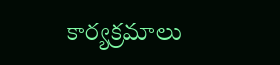కార్యక్రమాలు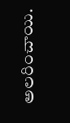అలరించాయి.